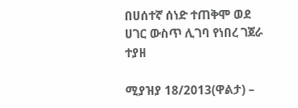በሀሰተኛ ሰነድ ተጠቅሞ ወደ ሀገር ውስጥ ሊገባ የነበረ ገጀራ ተያዘ

ሚያዝያ 18/2013(ዋልታ) –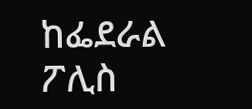ከፌደራል ፖሊስ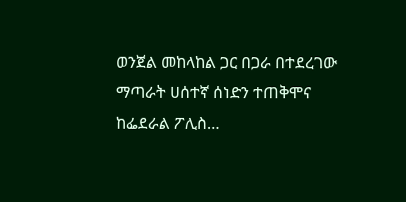ወንጀል መከላከል ጋር በጋራ በተደረገው ማጣራት ሀሰተኛ ሰነድን ተጠቅሞና ከፌደራል ፖሊስ…